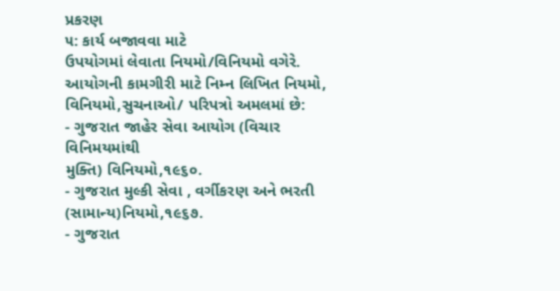પ્રકરણ
૫: કાર્ય બજાવવા માટે
ઉપયોગમાં લેવાતા નિયમો/વિનિયમો વગેરે.
આયોગની કામગીરી માટે નિમ્ન લિખિત નિયમો,
વિનિયમો,સુચનાઓ/ પરિપત્રો અમલમાં છે:
- ગુજરાત જાહેર સેવા આયોગ (વિચાર વિનિમયમાંથી
મુક્તિ) વિનિયમો,૧૯૬૦.
- ગુજરાત મુલ્કી સેવા , વર્ગીકરણ અને ભરતી (સામાન્ય)નિયમો,૧૯૬૭.
- ગુજરાત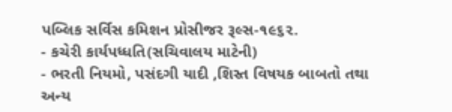પબ્લિક સર્વિસ કમિશન પ્રોસીજર રૂલ્સ-૧૯૬૨.
- કચેરી કાર્યપધ્ધતિ(સચિવાલય માટેની)
- ભરતી નિયમો, પસંદગી યાદી ,શિસ્ત વિષયક બાબતો તથા અન્ય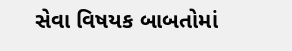સેવા વિષયક બાબતોમાં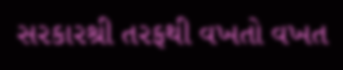સરકારશ્રી તરફથી વખતો વખત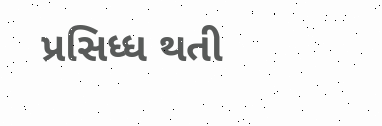પ્રસિધ્ધ થતી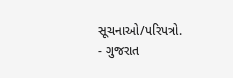સૂચનાઓ/પરિપત્રો.
- ગુજરાત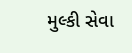મુલ્કી સેવા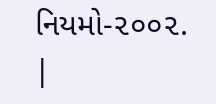નિયમો-૨૦૦૨.
|